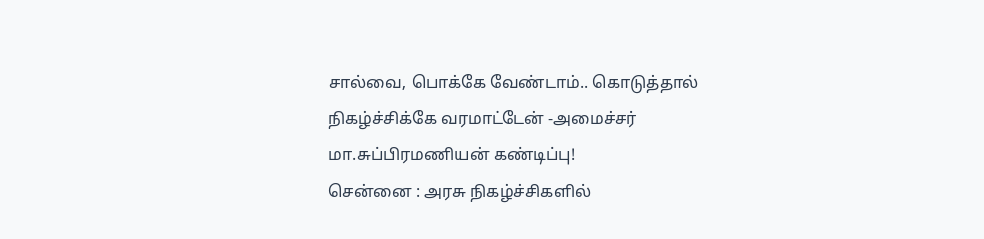சால்வை, பொக்கே வேண்டாம்.. கொடுத்தால் நிகழ்ச்சிக்கே வரமாட்டேன் -அமைச்சர் மா.சுப்பிரமணியன் கண்டிப்பு!
சென்னை : அரசு நிகழ்ச்சிகளில்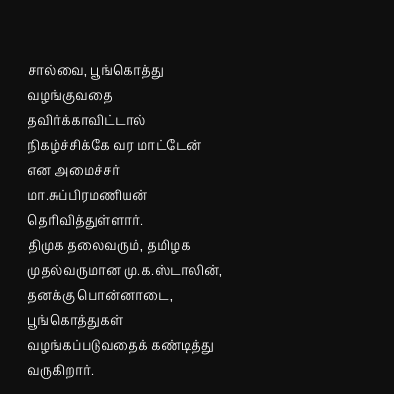சால்வை, பூங்கொத்து வழங்குவதை தவிர்க்காவிட்டால் நிகழ்ச்சிக்கே வர மாட்டேன் என அமைச்சர் மா.சுப்பிரமணியன் தெரிவித்துள்ளார்.
திமுக தலைவரும், தமிழக முதல்வருமான மு.க.ஸ்டாலின், தனக்கு பொன்னாடை, பூங்கொத்துகள் வழங்கப்படுவதைக் கண்டித்து வருகிறார்.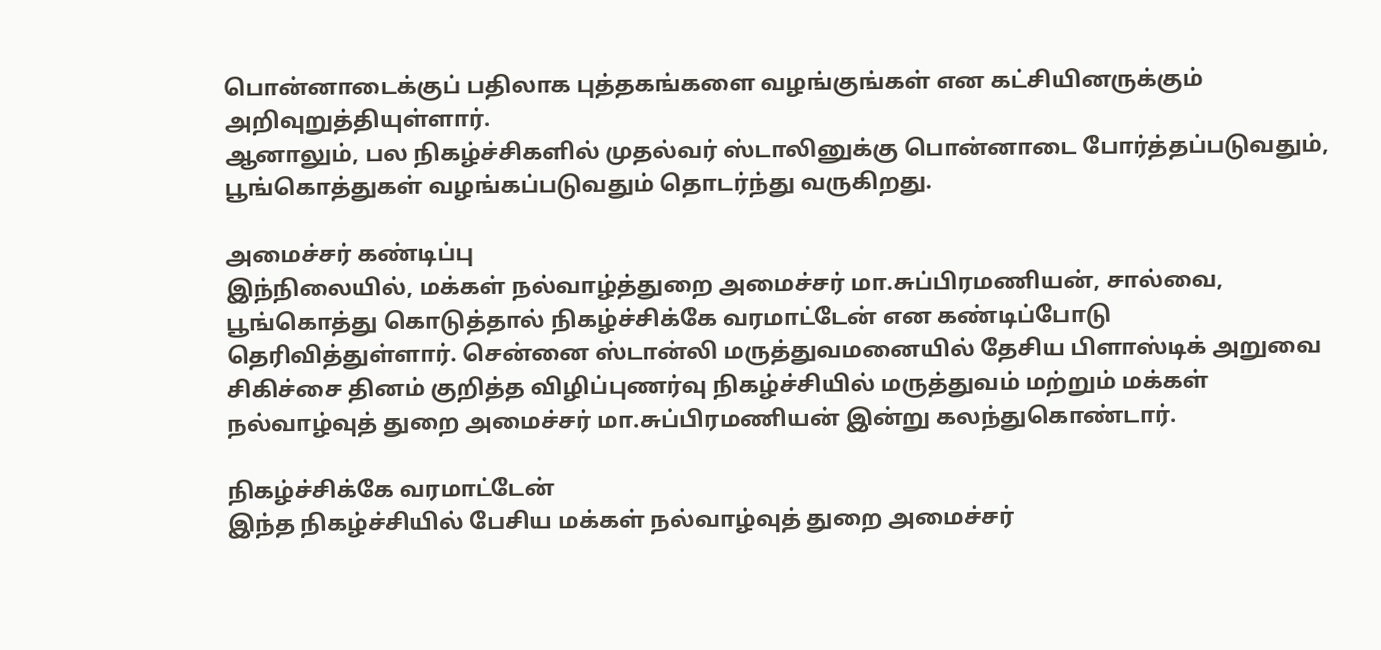பொன்னாடைக்குப் பதிலாக புத்தகங்களை வழங்குங்கள் என கட்சியினருக்கும் அறிவுறுத்தியுள்ளார்.
ஆனாலும், பல நிகழ்ச்சிகளில் முதல்வர் ஸ்டாலினுக்கு பொன்னாடை போர்த்தப்படுவதும், பூங்கொத்துகள் வழங்கப்படுவதும் தொடர்ந்து வருகிறது.

அமைச்சர் கண்டிப்பு
இந்நிலையில், மக்கள் நல்வாழ்த்துறை அமைச்சர் மா.சுப்பிரமணியன், சால்வை, பூங்கொத்து கொடுத்தால் நிகழ்ச்சிக்கே வரமாட்டேன் என கண்டிப்போடு தெரிவித்துள்ளார். சென்னை ஸ்டான்லி மருத்துவமனையில் தேசிய பிளாஸ்டிக் அறுவை சிகிச்சை தினம் குறித்த விழிப்புணர்வு நிகழ்ச்சியில் மருத்துவம் மற்றும் மக்கள் நல்வாழ்வுத் துறை அமைச்சர் மா.சுப்பிரமணியன் இன்று கலந்துகொண்டார்.

நிகழ்ச்சிக்கே வரமாட்டேன்
இந்த நிகழ்ச்சியில் பேசிய மக்கள் நல்வாழ்வுத் துறை அமைச்சர்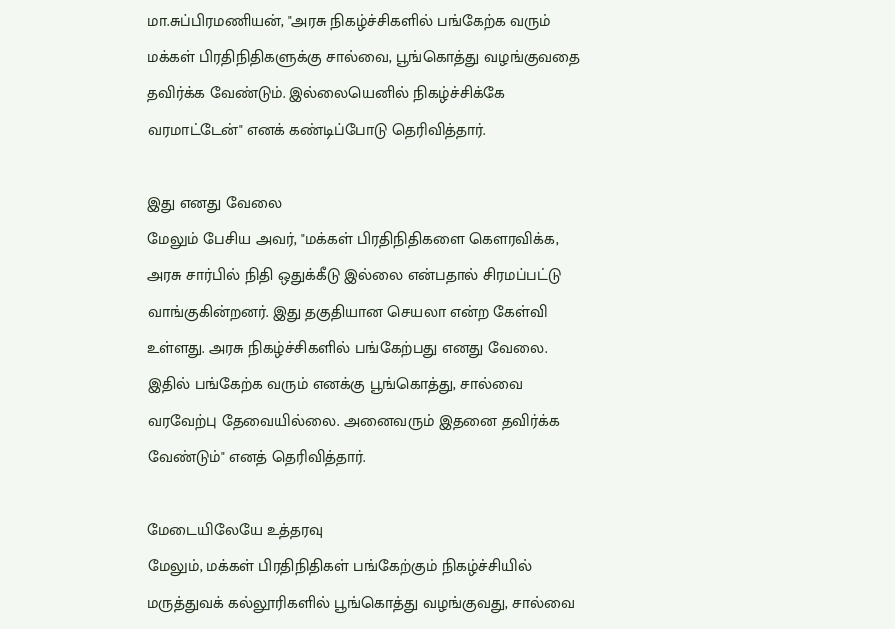மா.சுப்பிரமணியன், "அரசு நிகழ்ச்சிகளில் பங்கேற்க வரும் மக்கள் பிரதிநிதிகளுக்கு சால்வை, பூங்கொத்து வழங்குவதை தவிர்க்க வேண்டும். இல்லையெனில் நிகழ்ச்சிக்கே வரமாட்டேன்" எனக் கண்டிப்போடு தெரிவித்தார்.

இது எனது வேலை
மேலும் பேசிய அவர், "மக்கள் பிரதிநிதிகளை கௌரவிக்க, அரசு சார்பில் நிதி ஒதுக்கீடு இல்லை என்பதால் சிரமப்பட்டு வாங்குகின்றனர். இது தகுதியான செயலா என்ற கேள்வி உள்ளது. அரசு நிகழ்ச்சிகளில் பங்கேற்பது எனது வேலை. இதில் பங்கேற்க வரும் எனக்கு பூங்கொத்து, சால்வை வரவேற்பு தேவையில்லை. அனைவரும் இதனை தவிர்க்க வேண்டும்" எனத் தெரிவித்தார்.

மேடையிலேயே உத்தரவு
மேலும், மக்கள் பிரதிநிதிகள் பங்கேற்கும் நிகழ்ச்சியில் மருத்துவக் கல்லூரிகளில் பூங்கொத்து வழங்குவது, சால்வை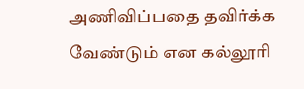அணிவிப்பதை தவிர்க்க வேண்டும் என கல்லூரி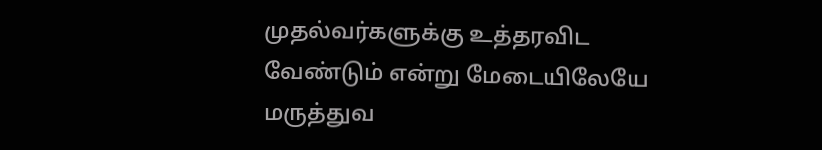முதல்வர்களுக்கு உத்தரவிட வேண்டும் என்று மேடையிலேயே மருத்துவ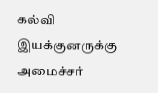கல்வி இயக்குனருக்கு அமைச்சர்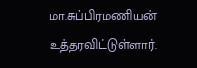மா.சுப்பிரமணியன் உத்தரவிட்டுள்ளார்.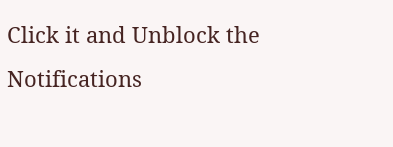Click it and Unblock the Notifications